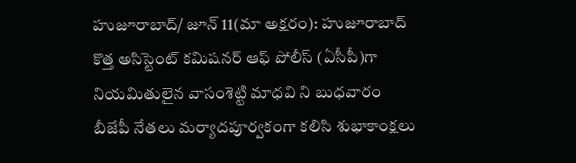హుజూరాబాద్/ జూన్ 11(మా అక్షరం): హుజూరాబాద్ కొత్త అసిస్టెంట్ కమిషనర్ ఆఫ్ పోలీస్ (ఏసీపీ)గా నియమితులైన వాసంశెట్టి మాధవి ని బుధవారం బీజేపీ నేతలు మర్యాదపూర్వకంగా కలిసి శుభాకాంక్షలు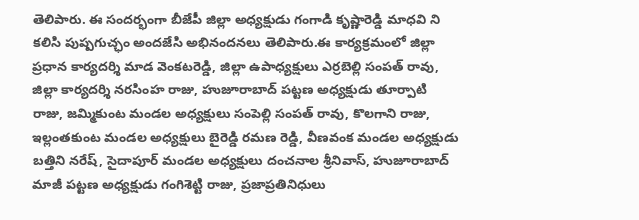తెలిపారు. ఈ సందర్భంగా బీజేపీ జిల్లా అధ్యక్షుడు గంగాడి కృష్ణారెడ్డి మాధవి ని కలిసి పుష్పగుచ్ఛం అందజేసి అభినందనలు తెలిపారు.ఈ కార్యక్రమంలో జిల్లా ప్రధాన కార్యదర్శి మాడ వెంకటరెడ్డి, జిల్లా ఉపాధ్యక్షులు ఎర్రబెల్లి సంపత్ రావు, జిల్లా కార్యదర్శి నరసింహ రాజు, హుజూరాబాద్ పట్టణ అధ్యక్షుడు తూర్పాటి రాజు, జమ్మికుంట మండల అధ్యక్షులు సంపెల్లి సంపత్ రావు, కొలగాని రాజు, ఇల్లంతకుంట మండల అధ్యక్షులు బైరెడ్డి రమణ రెడ్డి, వీణవంక మండల అధ్యక్షుడు బత్తిని నరేష్, సైదాపూర్ మండల అధ్యక్షులు దంచనాల శ్రీనివాస్, హుజూరాబాద్ మాజీ పట్టణ అధ్యక్షుడు గంగిశెట్టి రాజు, ప్రజాప్రతినిధులు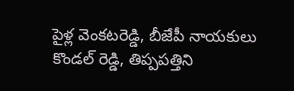పైళ్ల వెంకటరెడ్డి, బీజేపీ నాయకులు కొండల్ రెడ్డి, తిప్పపత్తిని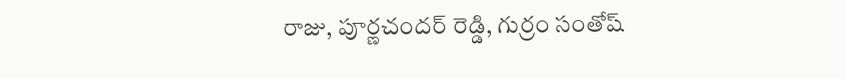రాజు, పూర్ణచందర్ రెడ్డి, గుర్రం సంతోష్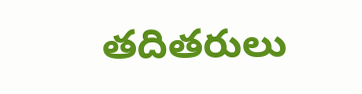తదితరులు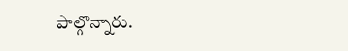పాల్గొన్నారు.